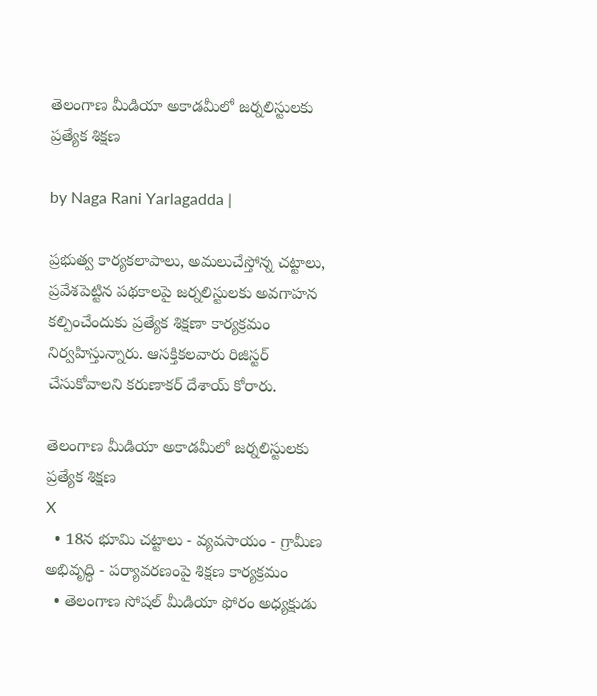తెలంగాణ మీడియా అకాడమీలో జర్నలిస్టులకు ప్రత్యేక శిక్షణ

by Naga Rani Yarlagadda |

ప్రభుత్వ కార్యకలాపాలు, అమలుచేస్తోన్న చట్టాలు, ప్రవేశపెట్టిన పథకాలపై జర్నలిస్టులకు అవగాహన కల్పించేందుకు ప్రత్యేక శిక్షణా కార్యక్రమం నిర్వహిస్తున్నారు. ఆసక్తికలవారు రిజిస్టర్ చేసుకోవాలని కరుణాకర్ దేశాయ్ కోరారు.

తెలంగాణ మీడియా అకాడమీలో జర్నలిస్టులకు ప్రత్యేక శిక్షణ
X
  • 18న భూమి చట్టాలు - వ్యవసాయం - గ్రామీణ అభివృద్ధి - పర్యావరణంపై శిక్షణ కార్యక్రమం
  • తెలంగాణ సోషల్ మీడియా ఫోరం అధ్యక్షుడు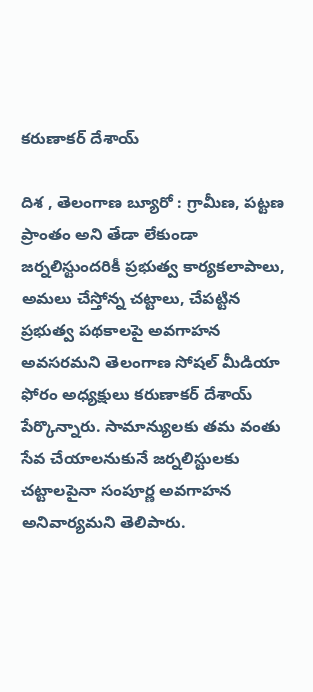కరుణాకర్ దేశాయ్

దిశ , తెలంగాణ బ్యూరో : గ్రామీణ, పట్టణ ప్రాంతం అని తేడా లేకుండా జర్నలిస్టుందరికీ ప్రభుత్వ కార్యకలాపాలు, అమలు చేస్తోన్న చట్టాలు, చేపట్టిన ప్రభుత్వ పథకాలపై అవగాహన అవసరమని తెలంగాణ సోషల్ మీడియా ఫోరం అధ్యక్షులు కరుణాకర్ దేశాయ్ పేర్కొన్నారు. సామాన్యులకు తమ వంతు సేవ చేయాలనుకునే జర్నలిస్టులకు చట్టాలపైనా సంపూర్ణ అవగాహన అనివార్యమని తెలిపారు.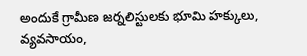అందుకే గ్రామీణ జర్నలిస్టులకు భూమి హక్కులు, వ్యవసాయం,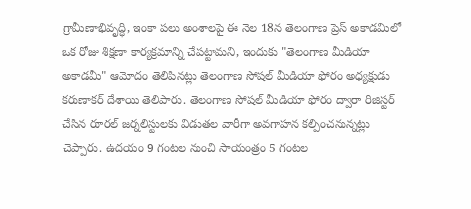గ్రామీణాభివృద్ధి, ఇంకా పలు అంశాలపై ఈ నెల 18న తెలంగాణ ప్రెస్ అకాడమిలో ఒక రోజు శిక్షణా కార్యక్రమాన్ని చేపట్టామని, ఇందుకు "తెలంగాణ మీడియా అకాడమీ" ఆమోదం తెలిపినట్లు తెలంగాణ సోషల్ మీడియా ఫోరం అధ్యక్షుడు కరుణాకర్ దేశాయి తెలిపారు. తెలంగాణ సోషల్ మీడియా ఫోరం ద్వారా రిజిస్టర్ చేసిన రూరల్ జర్నలిస్టులకు విడుతల వారీగా అవగాహన కల్పించనున్నట్లు చెప్పారు. ఉదయం 9 గంటల నుంచి సాయంత్రం 5 గంటల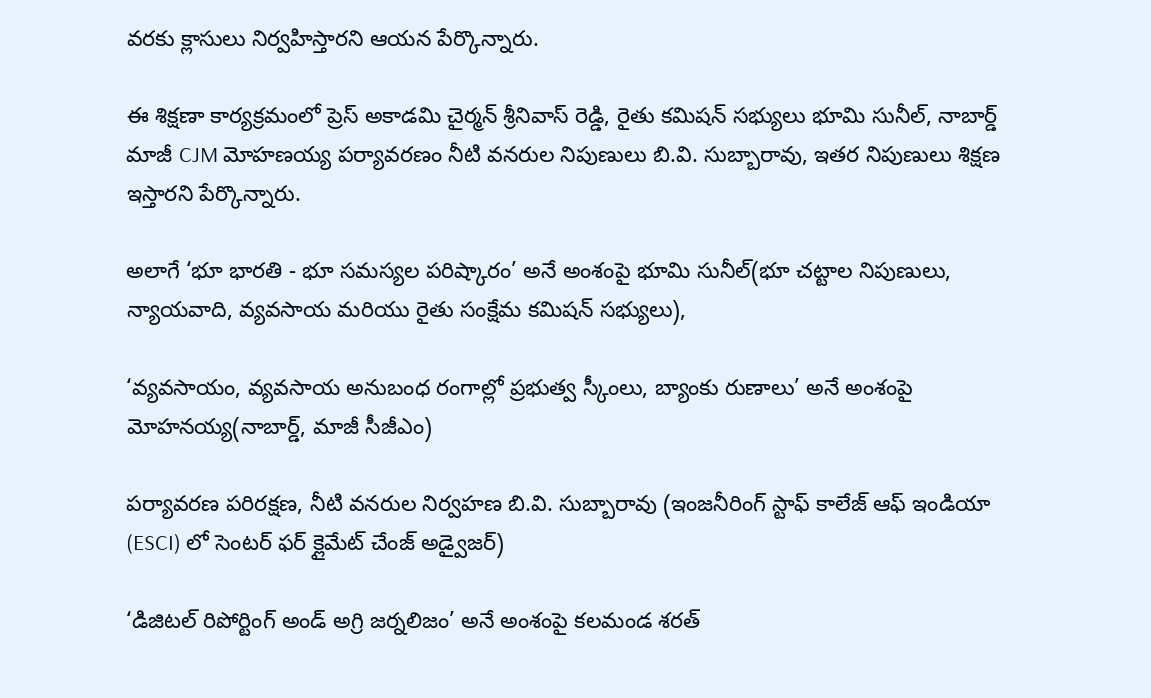వరకు క్లాసులు నిర్వహిస్తారని ఆయన పేర్కొన్నారు.

ఈ శిక్షణా కార్యక్రమంలో ప్రెస్ అకాడమి చైర్మన్ శ్రీనివాస్ రెడ్డి, రైతు కమిషన్ సభ్యులు భూమి సునీల్, నాబార్డ్ మాజీ CJM మోహణయ్య పర్యావరణం నీటి వనరుల నిపుణులు బి.వి. సుబ్బారావు, ఇతర నిపుణులు శిక్షణ ఇస్తారని పేర్కొన్నారు.

అలాగే ‘భూ భారతి - భూ సమస్యల పరిష్కారం’ అనే అంశంపై భూమి సునీల్(భూ చట్టాల నిపుణులు, న్యాయవాది, వ్యవసాయ మరియు రైతు సంక్షేమ కమిషన్ సభ్యులు),

‘వ్యవసాయం, వ్యవసాయ అనుబంధ రంగాల్లో ప్రభుత్వ స్కీంలు, బ్యాంకు రుణాలు’ అనే అంశంపై మోహనయ్య(నాబార్డ్, మాజీ సీజీఎం)

పర్యావరణ పరిరక్షణ, నీటి వనరుల నిర్వహణ బి.వి. సుబ్బారావు (ఇంజనీరింగ్ స్టాఫ్ కాలేజ్ ఆఫ్ ఇండియా (ESCI) లో సెంటర్ ఫర్ క్లైమేట్ చేంజ్ అడ్వైజర్‌)

‘డిజిటల్ రిపోర్టింగ్ అండ్ అగ్రి జర్నలిజం’ అనే అంశంపై కలమండ శరత్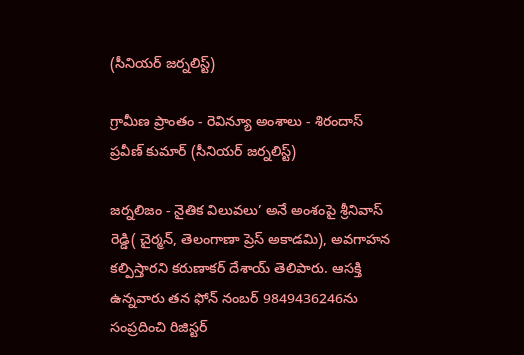(సీనియర్ జర్నలిస్ట్)

గ్రామీణ ప్రాంతం - రెవిన్యూ అంశాలు - శిరందాస్ ప్రవీణ్ కుమార్ (సీనియర్ జర్నలిస్ట్)

జర్నలిజం - నైతిక విలువలు’ అనే అంశంపై శ్రీనివాస్ రెడ్డి( చైర్మన్, తెలంగాణా ప్రెస్ అకాడమి), అవగాహన కల్పిస్తారని కరుణాకర్ దేశాయ్ తెలిపారు. ఆసక్తి ఉన్నవారు తన ఫోన్ నంబర్ 9849436246ను సంప్రదించి రిజిస్టర్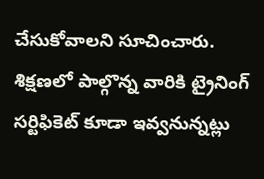చేసుకోవాలని సూచించారు. శిక్షణలో పాల్గొన్న వారికి ట్రైనింగ్ సర్టిఫికెట్ కూడా ఇవ్వనున్నట్లు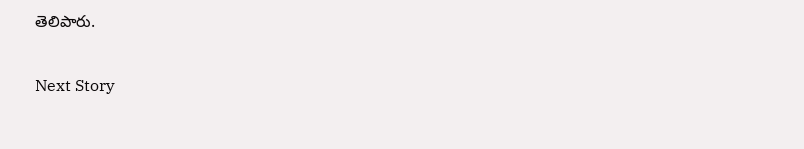తెలిపారు.

Next Story